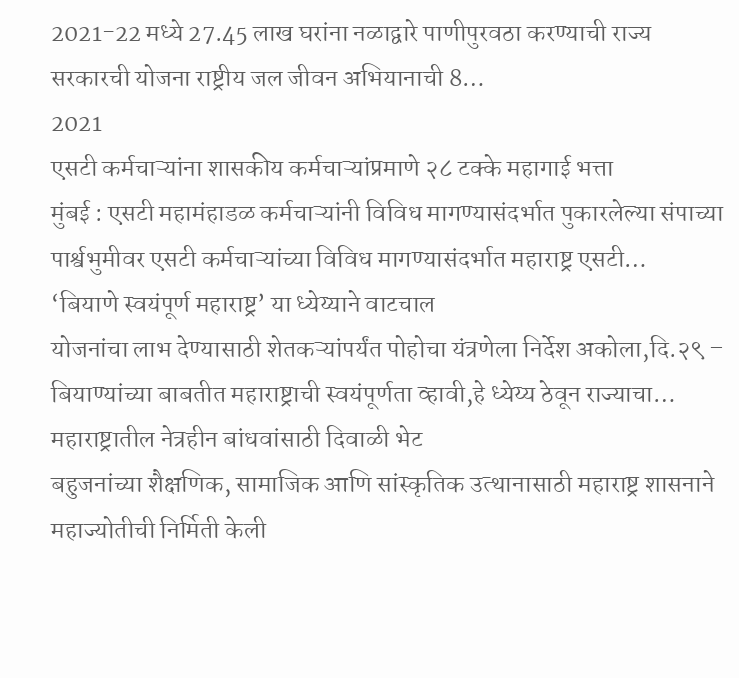2021-22 मध्ये 27.45 लाख घरांना नळाद्वारे पाणीपुरवठा करण्याची राज्य सरकारची योजना राष्ट्रीय जल जीवन अभियानाची 8…
2021
एसटी कर्मचाऱ्यांना शासकीय कर्मचाऱ्यांप्रमाणे २८ टक्के महागाई भत्ता
मुंबई : एसटी महामंहाडळ कर्मचाऱ्यांनी विविध मागण्यासंदर्भात पुकारलेल्या संपाच्या पार्श्वभुमीवर एसटी कर्मचाऱ्यांच्या विविध मागण्यासंदर्भात महाराष्ट्र एसटी…
‘बियाणे स्वयंपूर्ण महाराष्ट्र’ या ध्येय्याने वाटचाल
योजनांचा लाभ देण्यासाठी शेतकऱ्यांपर्यंत पोहोचा यंत्रणेला निर्देश अकोला,दि.२९ – बियाण्यांच्या बाबतीत महाराष्ट्राची स्वयंपूर्णता व्हावी,हे ध्येय्य ठेवून राज्याचा…
महाराष्ट्रातील नेत्रहीन बांधवांसाठी दिवाळी भेट
बहुजनांच्या शैक्षणिक, सामाजिक आणि सांस्कृतिक उत्थानासाठी महाराष्ट्र शासनाने महाज्योतीची निर्मिती केली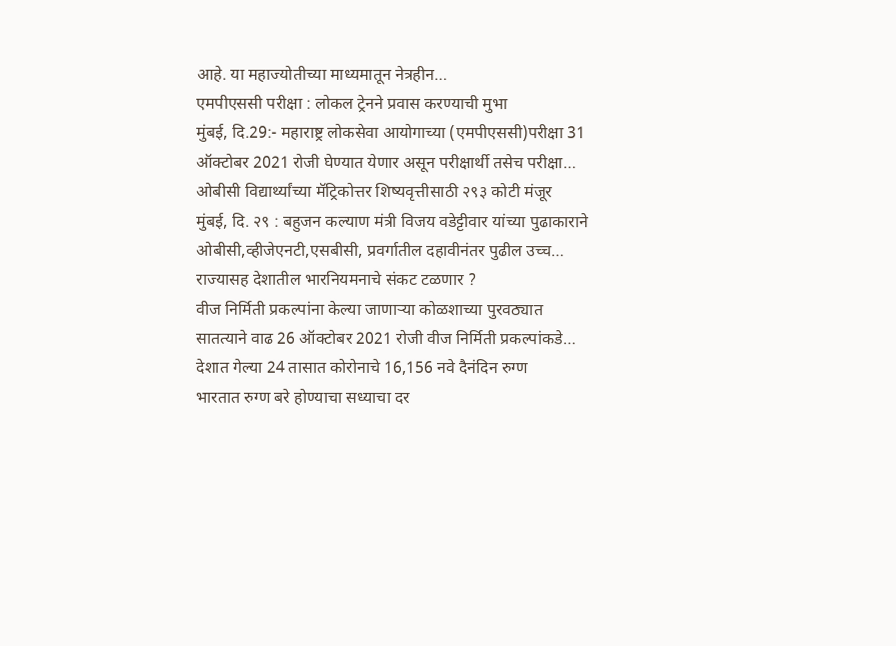आहे. या महाज्योतीच्या माध्यमातून नेत्रहीन…
एमपीएससी परीक्षा : लोकल ट्रेनने प्रवास करण्याची मुभा
मुंबई, दि.29:- महाराष्ट्र लोकसेवा आयोगाच्या (एमपीएससी)परीक्षा 31 ऑक्टोबर 2021 रोजी घेण्यात येणार असून परीक्षार्थी तसेच परीक्षा…
ओबीसी विद्यार्थ्यांच्या मॅट्रिकोत्तर शिष्यवृत्तीसाठी २९३ कोटी मंजूर
मुंबई, दि. २९ : बहुजन कल्याण मंत्री विजय वडेट्टीवार यांच्या पुढाकाराने ओबीसी,व्हीजेएनटी,एसबीसी, प्रवर्गातील दहावीनंतर पुढील उच्च…
राज्यासह देशातील भारनियमनाचे संकट टळणार ?
वीज निर्मिती प्रकल्पांना केल्या जाणाऱ्या कोळशाच्या पुरवठ्यात सातत्याने वाढ 26 ऑक्टोबर 2021 रोजी वीज निर्मिती प्रकल्पांकडे…
देशात गेल्या 24 तासात कोरोनाचे 16,156 नवे दैनंदिन रुग्ण
भारतात रुग्ण बरे होण्याचा सध्याचा दर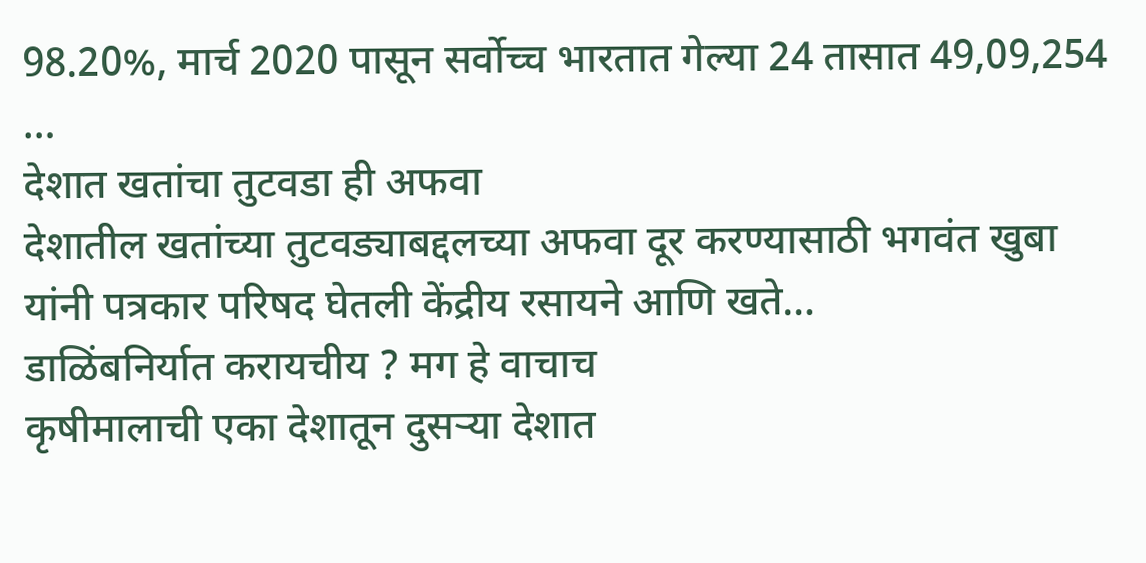98.20%, मार्च 2020 पासून सर्वोच्च भारतात गेल्या 24 तासात 49,09,254 …
देशात खतांचा तुटवडा ही अफवा
देशातील खतांच्या तुटवड्याबद्दलच्या अफवा दूर करण्यासाठी भगवंत खुबा यांनी पत्रकार परिषद घेतली केंद्रीय रसायने आणि खते…
डाळिंबनिर्यात करायचीय ? मग हे वाचाच
कृषीमालाची एका देशातून दुसऱ्या देशात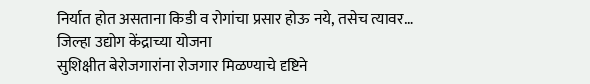निर्यात होत असताना किडी व रोगांचा प्रसार होऊ नये, तसेच त्यावर…
जिल्हा उद्योग केंद्राच्या योजना
सुशिक्षीत बेरोजगारांना रोजगार मिळण्याचे दृष्टिने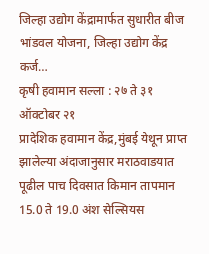जिल्हा उद्योग केंद्रामार्फत सुधारीत बीज भांडवल योजना, जिल्हा उद्योग केंद्र कर्ज…
कृषी हवामान सल्ला : २७ ते ३१ ऑक्टोबर २१
प्रादेशिक हवामान केंद्र,मुंबई येथून प्राप्त झालेल्या अंदाजानुसार मराठवाडयात पूढील पाच दिवसात किमान तापमान 15.0 ते 19.0 अंश सेल्सियस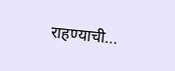राहण्याची…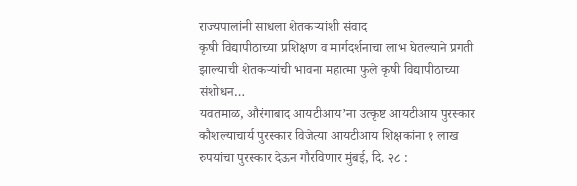राज्यपालांनी साधला शेतकऱ्यांशी संवाद
कृषी विद्यापीठाच्या प्रशिक्षण व मार्गदर्शनाचा लाभ घेतल्याने प्रगती झाल्याची शेतकऱ्यांची भावना महात्मा फुले कृषी विद्यापीठाच्या संशोधन…
यवतमाळ, औरंगाबाद आयटीआय’ना उत्कृष्ट आयटीआय पुरस्कार
कौशल्याचार्य पुरस्कार विजेत्या आयटीआय शिक्षकांना १ लाख रुपयांचा पुरस्कार देऊन गौरविणार मुंबई, दि. २८ :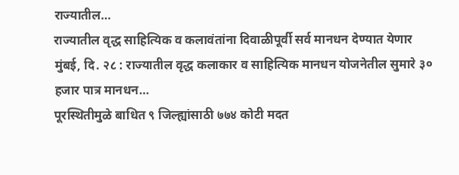राज्यातील…
राज्यातील वृद्ध साहित्यिक व कलावंतांना दिवाळीपूर्वी सर्व मानधन देण्यात येणार
मुंबई, दि. २८ : राज्यातील वृद्ध कलाकार व साहित्यिक मानधन योजनेतील सुमारे ३० हजार पात्र मानधन…
पूरस्थितीमुळे बाधित ९ जिल्ह्यांसाठी ७७४ कोटी मदत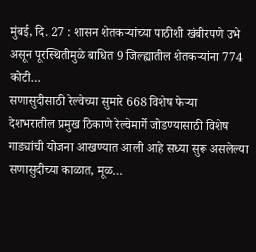मुंबई, दि. 27 : शासन शेतकऱ्यांच्या पाठीशी खंबीरपणे उभे असून पूरस्थितीमुळे बाधित 9 जिल्ह्यातील शेतकऱ्यांना 774 कोटी…
सणासुदीसाठी रेल्वेच्या सुमारे 668 विशेष फेऱ्या
देशभरातील प्रमुख ठिकाणे रेल्वेमार्गे जोडण्यासाठी विशेष गाड्यांची योजना आखण्यात आली आहे सध्या सुरू असलेल्या सणासुदीच्या काळात, मूळ…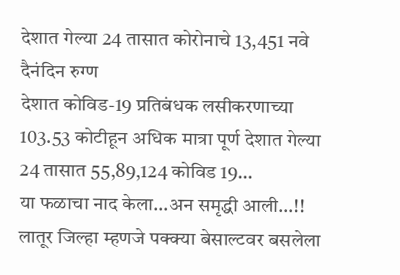देशात गेल्या 24 तासात कोरोनाचे 13,451 नवे दैनंदिन रुग्ण
देशात कोविड-19 प्रतिबंधक लसीकरणाच्या 103.53 कोटीहून अधिक मात्रा पूर्ण देशात गेल्या 24 तासात 55,89,124 कोविड 19…
या फळाचा नाद केला…अन समृद्धी आली…!!
लातूर जिल्हा म्हणजे पक्क्या बेसाल्टवर बसलेला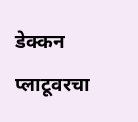डेक्कन प्लाटूवरचा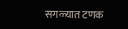सगळ्यात टणक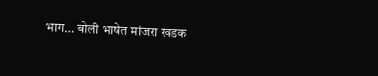भाग… बोली भाषेत मांजरा खडक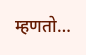म्हणतो…